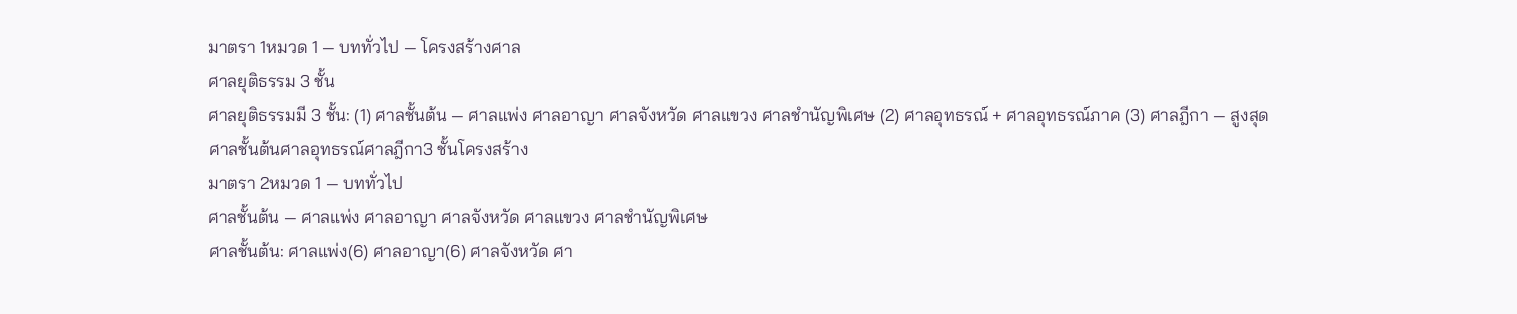มาตรา 1หมวด 1 — บททั่วไป — โครงสร้างศาล
ศาลยุติธรรม 3 ชั้น
ศาลยุติธรรมมี 3 ชั้น: (1) ศาลชั้นต้น — ศาลแพ่ง ศาลอาญา ศาลจังหวัด ศาลแขวง ศาลชำนัญพิเศษ (2) ศาลอุทธรณ์ + ศาลอุทธรณ์ภาค (3) ศาลฎีกา — สูงสุด
ศาลชั้นต้นศาลอุทธรณ์ศาลฎีกา3 ชั้นโครงสร้าง
มาตรา 2หมวด 1 — บททั่วไป
ศาลชั้นต้น — ศาลแพ่ง ศาลอาญา ศาลจังหวัด ศาลแขวง ศาลชำนัญพิเศษ
ศาลชั้นต้น: ศาลแพ่ง(6) ศาลอาญา(6) ศาลจังหวัด ศา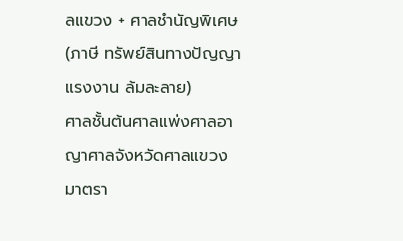ลแขวง + ศาลชำนัญพิเศษ(ภาษี ทรัพย์สินทางปัญญา แรงงาน ล้มละลาย)
ศาลชั้นต้นศาลแพ่งศาลอาญาศาลจังหวัดศาลแขวง
มาตรา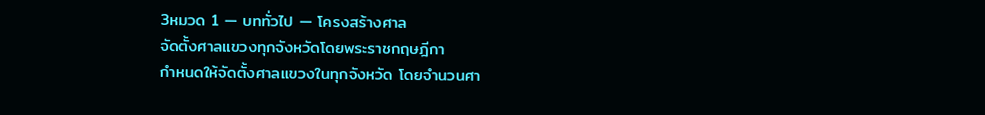3หมวด 1 — บททั่วไป — โครงสร้างศาล
จัดตั้งศาลแขวงทุกจังหวัดโดยพระราชกฤษฎีกา
กำหนดให้จัดตั้งศาลแขวงในทุกจังหวัด โดยจำนวนศา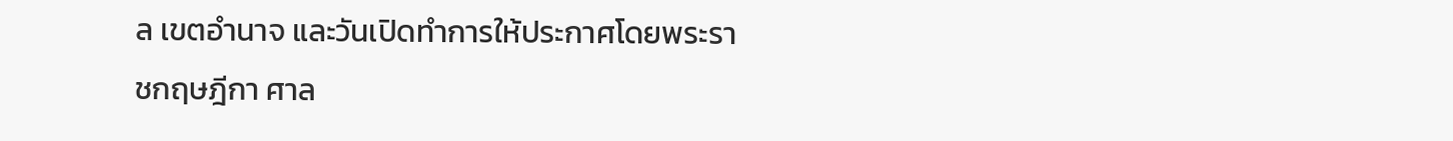ล เขตอำนาจ และวันเปิดทำการให้ประกาศโดยพระราชกฤษฎีกา ศาล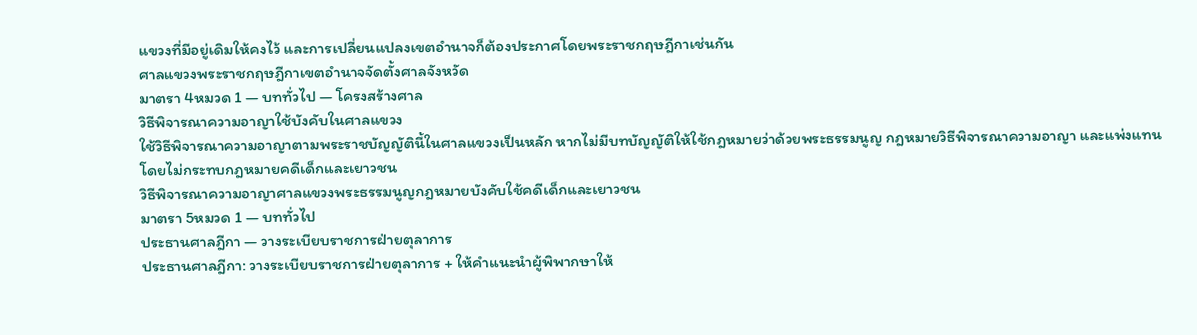แขวงที่มีอยู่เดิมให้คงไว้ และการเปลี่ยนแปลงเขตอำนาจก็ต้องประกาศโดยพระราชกฤษฎีกาเช่นกัน
ศาลแขวงพระราชกฤษฎีกาเขตอำนาจจัดตั้งศาลจังหวัด
มาตรา 4หมวด 1 — บททั่วไป — โครงสร้างศาล
วิธีพิจารณาความอาญาใช้บังคับในศาลแขวง
ใช้วิธีพิจารณาความอาญาตามพระราชบัญญัตินี้ในศาลแขวงเป็นหลัก หากไม่มีบทบัญญัติให้ใช้กฎหมายว่าด้วยพระธรรมนูญ กฎหมายวิธีพิจารณาความอาญา และแพ่งแทน โดยไม่กระทบกฎหมายคดีเด็กและเยาวชน
วิธีพิจารณาความอาญาศาลแขวงพระธรรมนูญกฎหมายบังคับใช้คดีเด็กและเยาวชน
มาตรา 5หมวด 1 — บททั่วไป
ประธานศาลฎีกา — วางระเบียบราชการฝ่ายตุลาการ
ประธานศาลฎีกา: วางระเบียบราชการฝ่ายตุลาการ + ให้คำแนะนำผู้พิพากษาให้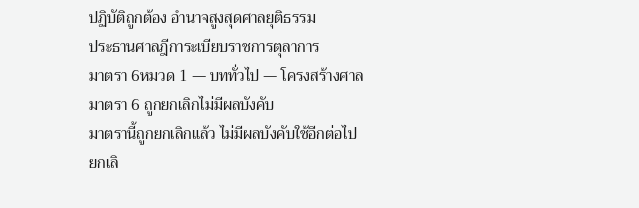ปฏิบัติถูกต้อง อำนาจสูงสุดศาลยุติธรรม
ประธานศาลฎีการะเบียบราชการตุลาการ
มาตรา 6หมวด 1 — บททั่วไป — โครงสร้างศาล
มาตรา 6 ถูกยกเลิกไม่มีผลบังคับ
มาตรานี้ถูกยกเลิกแล้ว ไม่มีผลบังคับใช้อีกต่อไป
ยกเลิ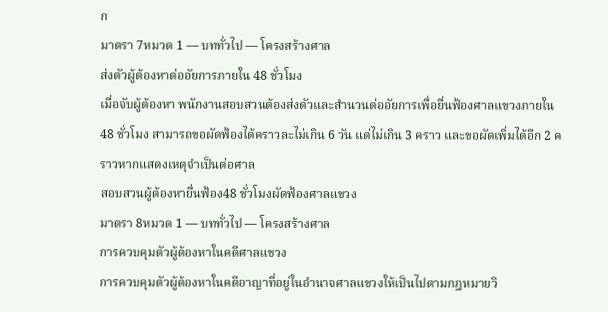ก
มาตรา 7หมวด 1 — บททั่วไป — โครงสร้างศาล
ส่งตัวผู้ต้องหาต่ออัยการภายใน 48 ชั่วโมง
เมื่อจับผู้ต้องหา พนักงานสอบสวนต้องส่งตัวและสำนวนต่ออัยการเพื่อยื่นฟ้องศาลแขวงภายใน 48 ชั่วโมง สามารถขอผัดฟ้องได้คราวละไม่เกิน 6 วัน แต่ไม่เกิน 3 คราว และขอผัดเพิ่มได้อีก 2 คราวหากแสดงเหตุจำเป็นต่อศาล
สอบสวนผู้ต้องหายื่นฟ้อง48 ชั่วโมงผัดฟ้องศาลแขวง
มาตรา 8หมวด 1 — บททั่วไป — โครงสร้างศาล
การควบคุมตัวผู้ต้องหาในคดีศาลแขวง
การควบคุมตัวผู้ต้องหาในคดีอาญาที่อยู่ในอำนาจศาลแขวงให้เป็นไปตามกฎหมายวิ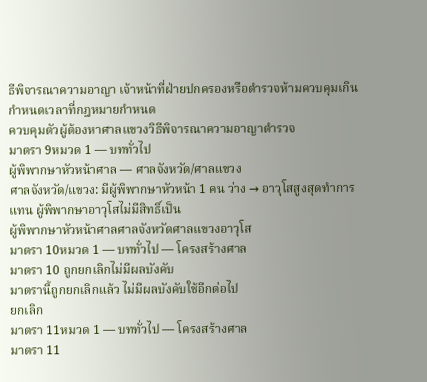ธีพิจารณาความอาญา เจ้าหน้าที่ฝ่ายปกครองหรือตำรวจห้ามควบคุมเกินกำหนดเวลาที่กฎหมายกำหนด
ควบคุมตัวผู้ต้องหาศาลแขวงวิธีพิจารณาความอาญาตำรวจ
มาตรา 9หมวด 1 — บททั่วไป
ผู้พิพากษาหัวหน้าศาล — ศาลจังหวัด/ศาลแขวง
ศาลจังหวัด/แขวง: มีผู้พิพากษาหัวหน้า 1 คน ว่าง → อาวุโสสูงสุดทำการแทน ผู้พิพากษาอาวุโสไม่มีสิทธิ์เป็น
ผู้พิพากษาหัวหน้าศาลศาลจังหวัดศาลแขวงอาวุโส
มาตรา 10หมวด 1 — บททั่วไป — โครงสร้างศาล
มาตรา 10 ถูกยกเลิกไม่มีผลบังคับ
มาตรานี้ถูกยกเลิกแล้ว ไม่มีผลบังคับใช้อีกต่อไป
ยกเลิก
มาตรา 11หมวด 1 — บททั่วไป — โครงสร้างศาล
มาตรา 11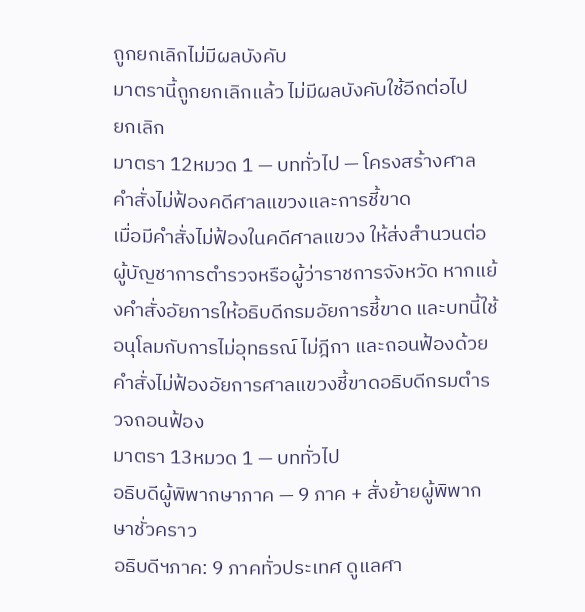ถูกยกเลิกไม่มีผลบังคับ
มาตรานี้ถูกยกเลิกแล้ว ไม่มีผลบังคับใช้อีกต่อไป
ยกเลิก
มาตรา 12หมวด 1 — บททั่วไป — โครงสร้างศาล
คำสั่งไม่ฟ้องคดีศาลแขวงและการชี้ขาด
เมื่อมีคำสั่งไม่ฟ้องในคดีศาลแขวง ให้ส่งสำนวนต่อผู้บัญชาการตำรวจหรือผู้ว่าราชการจังหวัด หากแย้งคำสั่งอัยการให้อธิบดีกรมอัยการชี้ขาด และบทนี้ใช้อนุโลมกับการไม่อุทธรณ์ ไม่ฎีกา และถอนฟ้องด้วย
คำสั่งไม่ฟ้องอัยการศาลแขวงชี้ขาดอธิบดีกรมตำรวจถอนฟ้อง
มาตรา 13หมวด 1 — บททั่วไป
อธิบดีผู้พิพากษาภาค — 9 ภาค + สั่งย้ายผู้พิพากษาชั่วคราว
อธิบดีฯภาค: 9 ภาคทั่วประเทศ ดูแลศา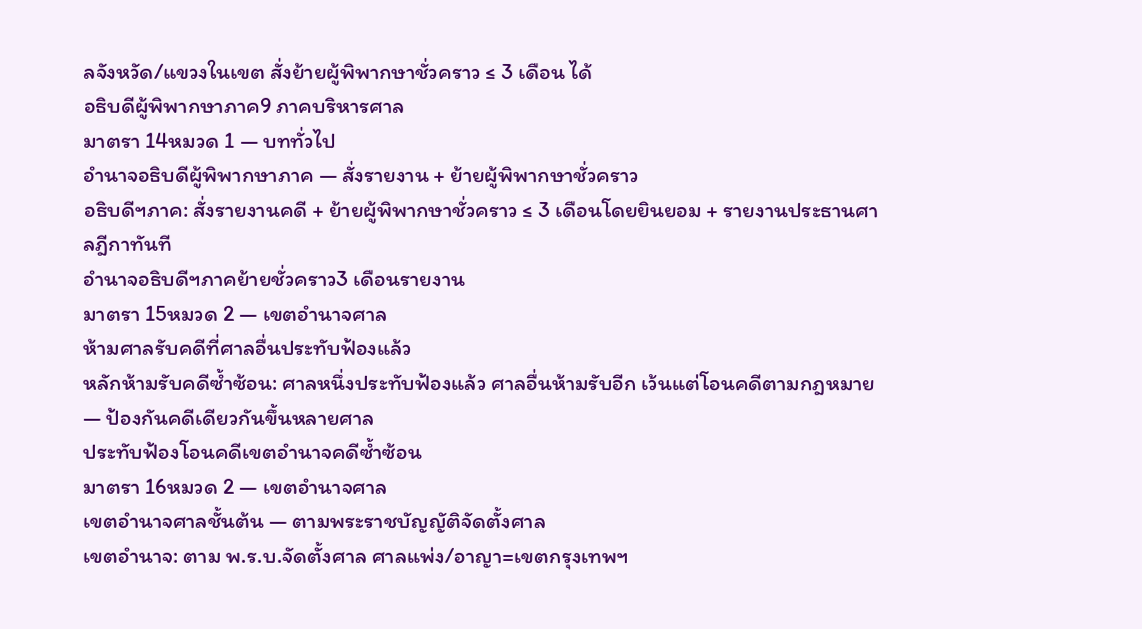ลจังหวัด/แขวงในเขต สั่งย้ายผู้พิพากษาชั่วคราว ≤ 3 เดือน ได้
อธิบดีผู้พิพากษาภาค9 ภาคบริหารศาล
มาตรา 14หมวด 1 — บททั่วไป
อำนาจอธิบดีผู้พิพากษาภาค — สั่งรายงาน + ย้ายผู้พิพากษาชั่วคราว
อธิบดีฯภาค: สั่งรายงานคดี + ย้ายผู้พิพากษาชั่วคราว ≤ 3 เดือนโดยยินยอม + รายงานประธานศาลฎีกาทันที
อำนาจอธิบดีฯภาคย้ายชั่วคราว3 เดือนรายงาน
มาตรา 15หมวด 2 — เขตอำนาจศาล
ห้ามศาลรับคดีที่ศาลอื่นประทับฟ้องแล้ว
หลักห้ามรับคดีซ้ำซ้อน: ศาลหนึ่งประทับฟ้องแล้ว ศาลอื่นห้ามรับอีก เว้นแต่โอนคดีตามกฎหมาย — ป้องกันคดีเดียวกันขึ้นหลายศาล
ประทับฟ้องโอนคดีเขตอำนาจคดีซ้ำซ้อน
มาตรา 16หมวด 2 — เขตอำนาจศาล
เขตอำนาจศาลชั้นต้น — ตามพระราชบัญญัติจัดตั้งศาล
เขตอำนาจ: ตาม พ.ร.บ.จัดตั้งศาล ศาลแพ่ง/อาญา=เขตกรุงเทพฯ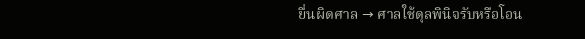ยื่นผิดศาล → ศาลใช้ดุลพินิจรับหรือโอน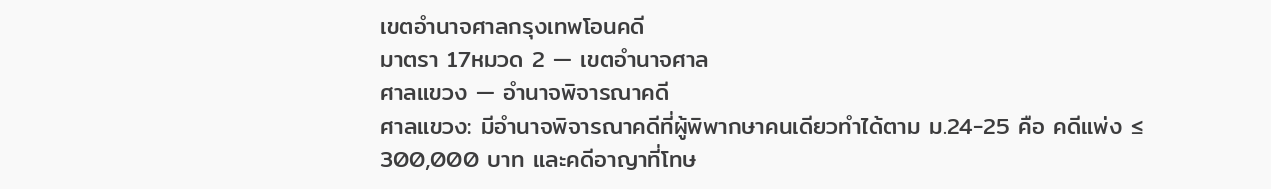เขตอำนาจศาลกรุงเทพโอนคดี
มาตรา 17หมวด 2 — เขตอำนาจศาล
ศาลแขวง — อำนาจพิจารณาคดี
ศาลแขวง: มีอำนาจพิจารณาคดีที่ผู้พิพากษาคนเดียวทำได้ตาม ม.24-25 คือ คดีแพ่ง ≤ 300,000 บาท และคดีอาญาที่โทษ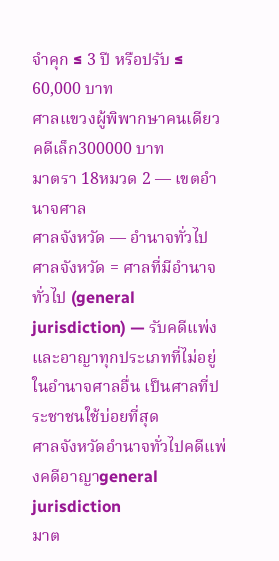จำคุก ≤ 3 ปี หรือปรับ ≤ 60,000 บาท
ศาลแขวงผู้พิพากษาคนเดียวคดีเล็ก300000 บาท
มาตรา 18หมวด 2 — เขตอำนาจศาล
ศาลจังหวัด — อำนาจทั่วไป
ศาลจังหวัด = ศาลที่มีอำนาจทั่วไป (general jurisdiction) — รับคดีแพ่งและอาญาทุกประเภทที่ไม่อยู่ในอำนาจศาลอื่น เป็นศาลที่ประชาชนใช้บ่อยที่สุด
ศาลจังหวัดอำนาจทั่วไปคดีแพ่งคดีอาญาgeneral jurisdiction
มาต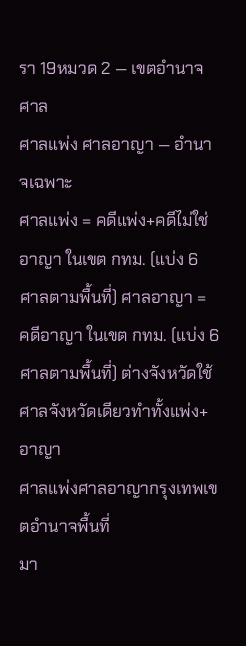รา 19หมวด 2 — เขตอำนาจศาล
ศาลแพ่ง ศาลอาญา — อำนาจเฉพาะ
ศาลแพ่ง = คดีแพ่ง+คดีไม่ใช่อาญา ในเขต กทม. (แบ่ง 6 ศาลตามพื้นที่) ศาลอาญา = คดีอาญา ในเขต กทม. (แบ่ง 6 ศาลตามพื้นที่) ต่างจังหวัดใช้ศาลจังหวัดเดียวทำทั้งแพ่ง+อาญา
ศาลแพ่งศาลอาญากรุงเทพเขตอำนาจพื้นที่
มา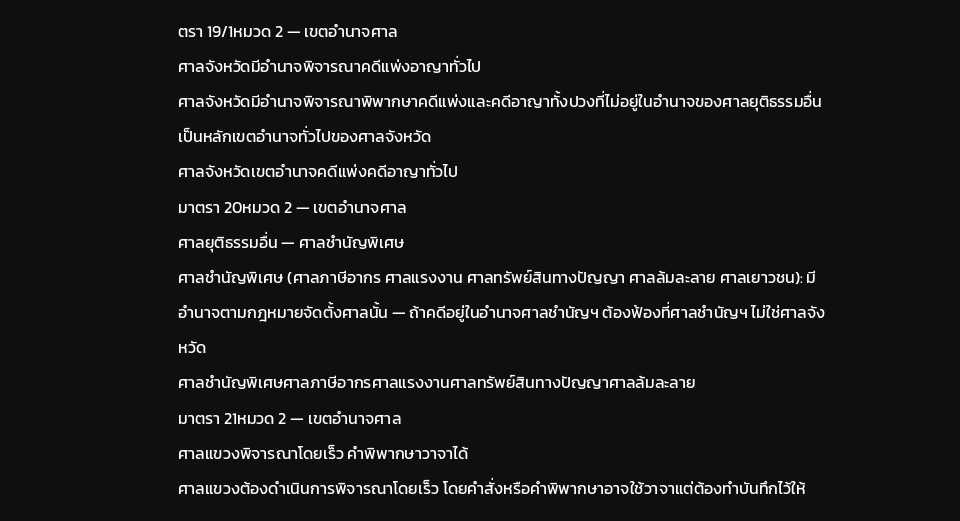ตรา 19/1หมวด 2 — เขตอำนาจศาล
ศาลจังหวัดมีอำนาจพิจารณาคดีแพ่งอาญาทั่วไป
ศาลจังหวัดมีอำนาจพิจารณาพิพากษาคดีแพ่งและคดีอาญาทั้งปวงที่ไม่อยู่ในอำนาจของศาลยุติธรรมอื่น เป็นหลักเขตอำนาจทั่วไปของศาลจังหวัด
ศาลจังหวัดเขตอำนาจคดีแพ่งคดีอาญาทั่วไป
มาตรา 20หมวด 2 — เขตอำนาจศาล
ศาลยุติธรรมอื่น — ศาลชำนัญพิเศษ
ศาลชำนัญพิเศษ (ศาลภาษีอากร ศาลแรงงาน ศาลทรัพย์สินทางปัญญา ศาลล้มละลาย ศาลเยาวชน): มีอำนาจตามกฎหมายจัดตั้งศาลนั้น — ถ้าคดีอยู่ในอำนาจศาลชำนัญฯ ต้องฟ้องที่ศาลชำนัญฯ ไม่ใช่ศาลจังหวัด
ศาลชำนัญพิเศษศาลภาษีอากรศาลแรงงานศาลทรัพย์สินทางปัญญาศาลล้มละลาย
มาตรา 21หมวด 2 — เขตอำนาจศาล
ศาลแขวงพิจารณาโดยเร็ว คำพิพากษาวาจาได้
ศาลแขวงต้องดำเนินการพิจารณาโดยเร็ว โดยคำสั่งหรือคำพิพากษาอาจใช้วาจาแต่ต้องทำบันทึกไว้ให้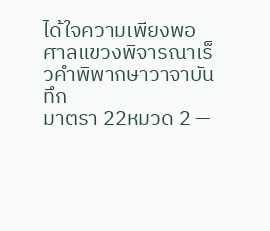ได้ใจความเพียงพอ
ศาลแขวงพิจารณาเร็วคำพิพากษาวาจาบันทึก
มาตรา 22หมวด 2 —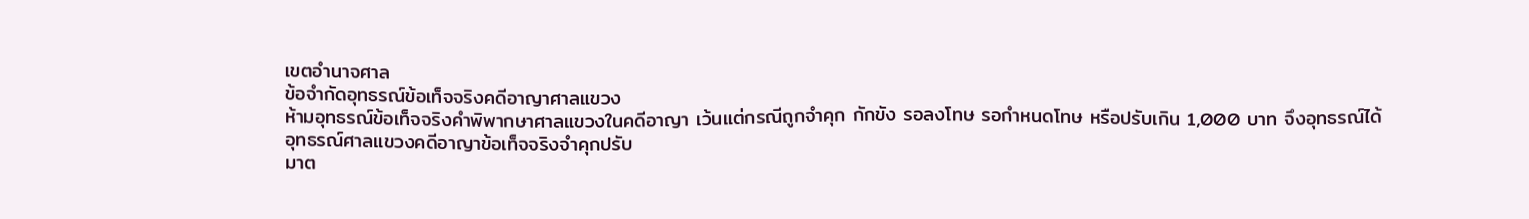เขตอำนาจศาล
ข้อจำกัดอุทธรณ์ข้อเท็จจริงคดีอาญาศาลแขวง
ห้ามอุทธรณ์ข้อเท็จจริงคำพิพากษาศาลแขวงในคดีอาญา เว้นแต่กรณีถูกจำคุก กักขัง รอลงโทษ รอกำหนดโทษ หรือปรับเกิน 1,000 บาท จึงอุทธรณ์ได้
อุทธรณ์ศาลแขวงคดีอาญาข้อเท็จจริงจำคุกปรับ
มาต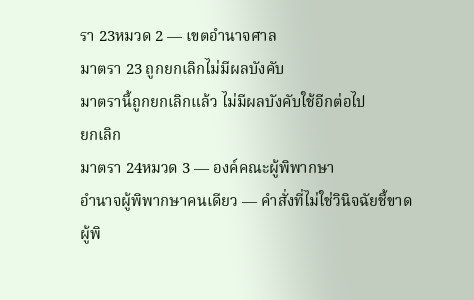รา 23หมวด 2 — เขตอำนาจศาล
มาตรา 23 ถูกยกเลิกไม่มีผลบังคับ
มาตรานี้ถูกยกเลิกแล้ว ไม่มีผลบังคับใช้อีกต่อไป
ยกเลิก
มาตรา 24หมวด 3 — องค์คณะผู้พิพากษา
อำนาจผู้พิพากษาคนเดียว — คำสั่งที่ไม่ใช่วินิจฉัยชี้ขาด
ผู้พิ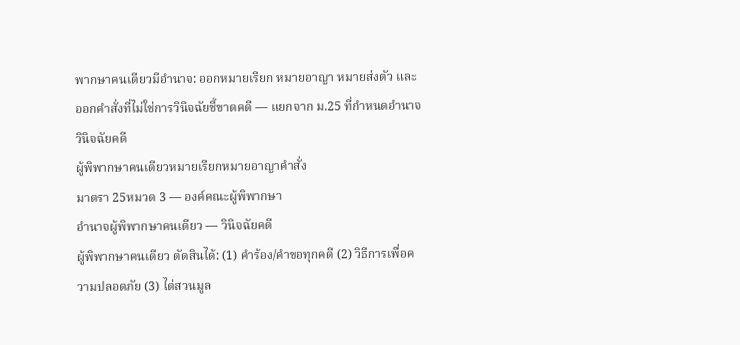พากษาคนเดียวมีอำนาจ: ออกหมายเรียก หมายอาญา หมายส่งตัว และออกคำสั่งที่ไม่ใช่การวินิจฉัยชี้ขาดคดี — แยกจาก ม.25 ที่กำหนดอำนาจวินิจฉัยคดี
ผู้พิพากษาคนเดียวหมายเรียกหมายอาญาคำสั่ง
มาตรา 25หมวด 3 — องค์คณะผู้พิพากษา
อำนาจผู้พิพากษาคนเดียว — วินิจฉัยคดี
ผู้พิพากษาคนเดียว ตัดสินได้: (1) คำร้อง/คำขอทุกคดี (2) วิธีการเพื่อความปลอดภัย (3) ไต่สวนมูล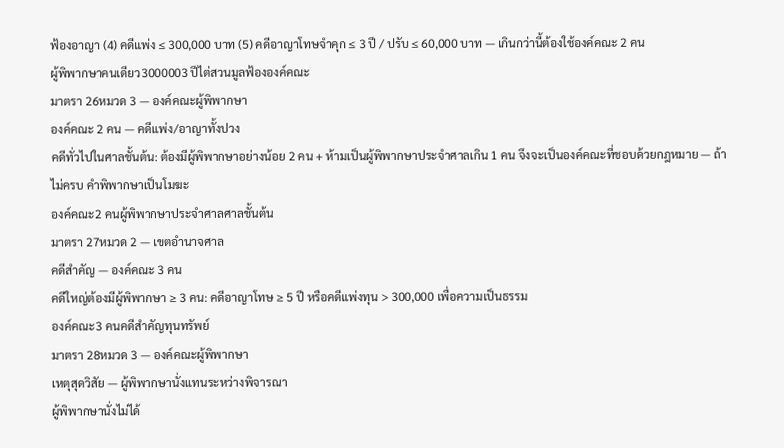ฟ้องอาญา (4) คดีแพ่ง ≤ 300,000 บาท (5) คดีอาญาโทษจำคุก ≤ 3 ปี / ปรับ ≤ 60,000 บาท — เกินกว่านี้ต้องใช้องค์คณะ 2 คน
ผู้พิพากษาคนเดียว3000003 ปีไต่สวนมูลฟ้ององค์คณะ
มาตรา 26หมวด 3 — องค์คณะผู้พิพากษา
องค์คณะ 2 คน — คดีแพ่ง/อาญาทั้งปวง
คดีทั่วไปในศาลชั้นต้น: ต้องมีผู้พิพากษาอย่างน้อย 2 คน + ห้ามเป็นผู้พิพากษาประจำศาลเกิน 1 คน จึงจะเป็นองค์คณะที่ชอบด้วยกฎหมาย — ถ้าไม่ครบ คำพิพากษาเป็นโมฆะ
องค์คณะ2 คนผู้พิพากษาประจำศาลศาลชั้นต้น
มาตรา 27หมวด 2 — เขตอำนาจศาล
คดีสำคัญ — องค์คณะ 3 คน
คดีใหญ่ต้องมีผู้พิพากษา ≥ 3 คน: คดีอาญาโทษ ≥ 5 ปี หรือคดีแพ่งทุน > 300,000 เพื่อความเป็นธรรม
องค์คณะ3 คนคดีสำคัญทุนทรัพย์
มาตรา 28หมวด 3 — องค์คณะผู้พิพากษา
เหตุสุดวิสัย — ผู้พิพากษานั่งแทนระหว่างพิจารณา
ผู้พิพากษานั่งไม่ได้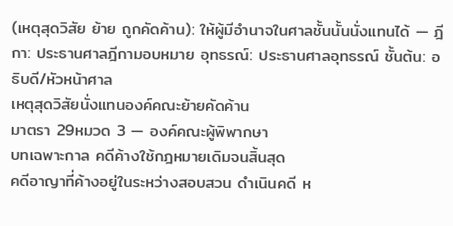(เหตุสุดวิสัย ย้าย ถูกคัดค้าน): ให้ผู้มีอำนาจในศาลชั้นนั้นนั่งแทนได้ — ฎีกา: ประธานศาลฎีกามอบหมาย อุทธรณ์: ประธานศาลอุทธรณ์ ชั้นต้น: อธิบดี/หัวหน้าศาล
เหตุสุดวิสัยนั่งแทนองค์คณะย้ายคัดค้าน
มาตรา 29หมวด 3 — องค์คณะผู้พิพากษา
บทเฉพาะกาล คดีค้างใช้กฎหมายเดิมจนสิ้นสุด
คดีอาญาที่ค้างอยู่ในระหว่างสอบสวน ดำเนินคดี ห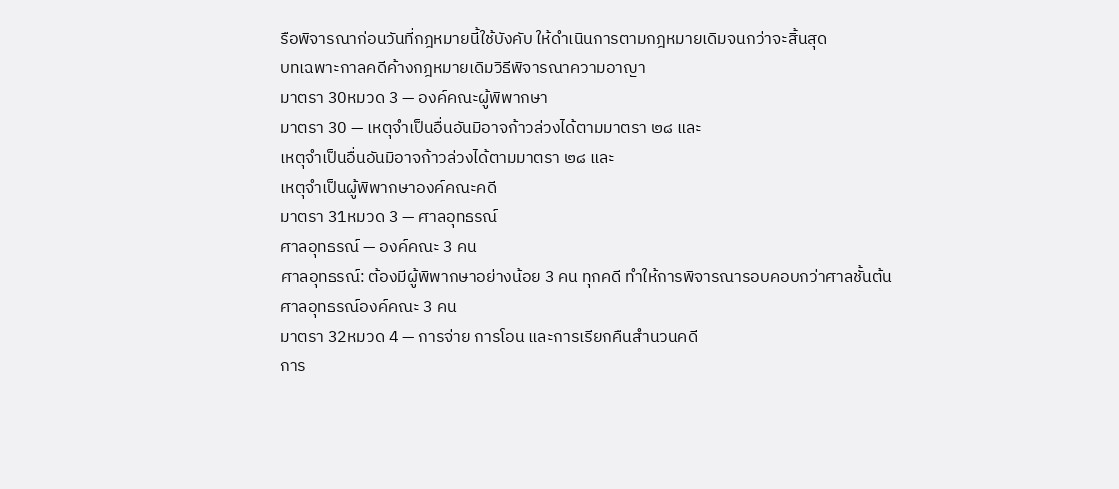รือพิจารณาก่อนวันที่กฎหมายนี้ใช้บังคับ ให้ดำเนินการตามกฎหมายเดิมจนกว่าจะสิ้นสุด
บทเฉพาะกาลคดีค้างกฎหมายเดิมวิธีพิจารณาความอาญา
มาตรา 30หมวด 3 — องค์คณะผู้พิพากษา
มาตรา 30 — เหตุจำเป็นอื่นอันมิอาจก้าวล่วงได้ตามมาตรา ๒๘ และ
เหตุจำเป็นอื่นอันมิอาจก้าวล่วงได้ตามมาตรา ๒๘ และ
เหตุจำเป็นผู้พิพากษาองค์คณะคดี
มาตรา 31หมวด 3 — ศาลอุทธรณ์
ศาลอุทธรณ์ — องค์คณะ 3 คน
ศาลอุทธรณ์: ต้องมีผู้พิพากษาอย่างน้อย 3 คน ทุกคดี ทำให้การพิจารณารอบคอบกว่าศาลชั้นต้น
ศาลอุทธรณ์องค์คณะ 3 คน
มาตรา 32หมวด 4 — การจ่าย การโอน และการเรียกคืนสำนวนคดี
การ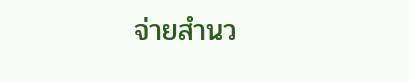จ่ายสำนว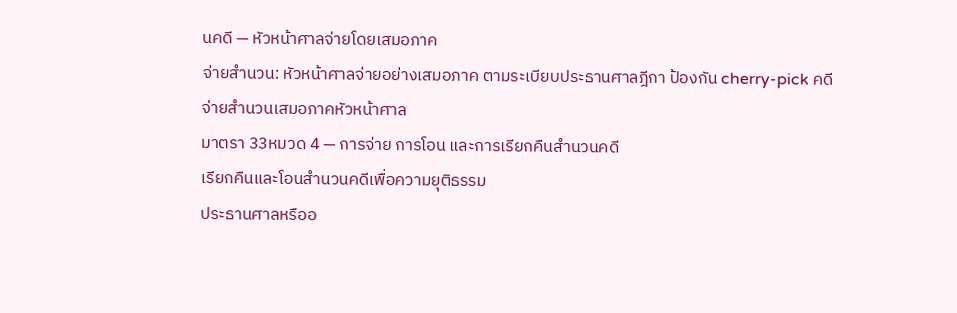นคดี — หัวหน้าศาลจ่ายโดยเสมอภาค
จ่ายสำนวน: หัวหน้าศาลจ่ายอย่างเสมอภาค ตามระเบียบประธานศาลฎีกา ป้องกัน cherry-pick คดี
จ่ายสำนวนเสมอภาคหัวหน้าศาล
มาตรา 33หมวด 4 — การจ่าย การโอน และการเรียกคืนสำนวนคดี
เรียกคืนและโอนสำนวนคดีเพื่อความยุติธรรม
ประธานศาลหรืออ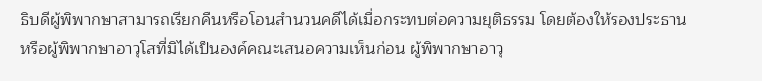ธิบดีผู้พิพากษาสามารถเรียกคืนหรือโอนสำนวนคดีได้เมื่อกระทบต่อความยุติธรรม โดยต้องให้รองประธานหรือผู้พิพากษาอาวุโสที่มิได้เป็นองค์คณะเสนอความเห็นก่อน ผู้พิพากษาอาวุ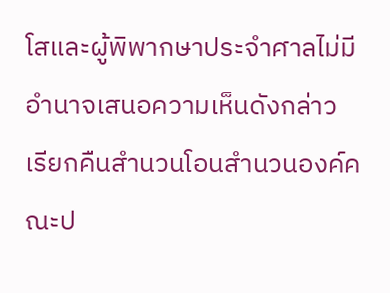โสและผู้พิพากษาประจำศาลไม่มีอำนาจเสนอความเห็นดังกล่าว
เรียกคืนสำนวนโอนสำนวนองค์คณะป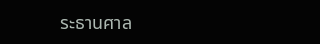ระธานศาล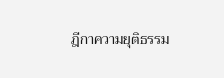ฎีกาความยุติธรรม